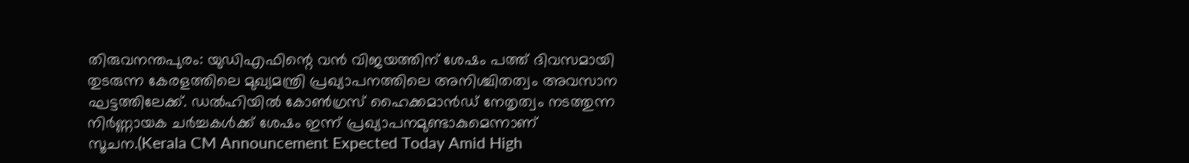തിരുവനന്തപുരം: യുഡിഎഫിന്റെ വൻ വിജയത്തിന് ശേഷം പത്ത് ദിവസമായി തുടരുന്ന കേരളത്തിലെ മുഖ്യമന്ത്രി പ്രഖ്യാപനത്തിലെ അനിശ്ചിതത്വം അവസാന ഘട്ടത്തിലേക്ക്. ഡൽഹിയിൽ കോൺഗ്രസ് ഹൈക്കമാൻഡ് നേതൃത്വം നടത്തുന്ന നിർണ്ണായക ചർച്ചകൾക്ക് ശേഷം ഇന്ന് പ്രഖ്യാപനമുണ്ടാകുമെന്നാണ് സൂചന.(Kerala CM Announcement Expected Today Amid High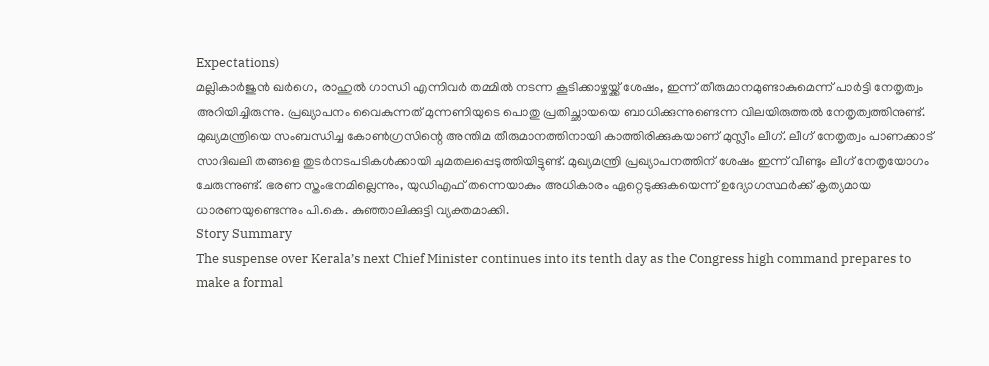Expectations)
മല്ലികാർജുൻ ഖർഗെ, രാഹുൽ ഗാന്ധി എന്നിവർ തമ്മിൽ നടന്ന കൂടിക്കാഴ്ചയ്ക്ക് ശേഷം, ഇന്ന് തീരുമാനമുണ്ടാകുമെന്ന് പാർട്ടി നേതൃത്വം അറിയിച്ചിരുന്നു. പ്രഖ്യാപനം വൈകുന്നത് മുന്നണിയുടെ പൊതു പ്രതിച്ഛായയെ ബാധിക്കുന്നുണ്ടെന്ന വിലയിരുത്തൽ നേതൃത്വത്തിനുണ്ട്.
മുഖ്യമന്ത്രിയെ സംബന്ധിച്ച കോൺഗ്രസിന്റെ അന്തിമ തീരുമാനത്തിനായി കാത്തിരിക്കുകയാണ് മുസ്ലീം ലീഗ്. ലീഗ് നേതൃത്വം പാണക്കാട് സാദിഖലി തങ്ങളെ തുടർനടപടികൾക്കായി ചുമതലപ്പെടുത്തിയിട്ടുണ്ട്. മുഖ്യമന്ത്രി പ്രഖ്യാപനത്തിന് ശേഷം ഇന്ന് വീണ്ടും ലീഗ് നേതൃയോഗം ചേരുന്നുണ്ട്. ഭരണ സ്തംഭനമില്ലെന്നും, യുഡിഎഫ് തന്നെയാകും അധികാരം ഏറ്റെടുക്കുകയെന്ന് ഉദ്യോഗസ്ഥർക്ക് കൃത്യമായ ധാരണയുണ്ടെന്നും പി.കെ. കുഞ്ഞാലിക്കുട്ടി വ്യക്തമാക്കി.
Story Summary
The suspense over Kerala’s next Chief Minister continues into its tenth day as the Congress high command prepares to make a formal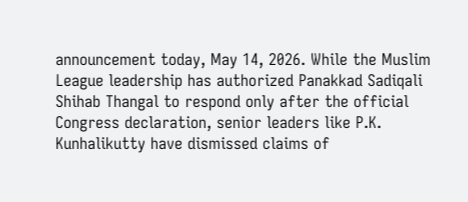announcement today, May 14, 2026. While the Muslim League leadership has authorized Panakkad Sadiqali Shihab Thangal to respond only after the official Congress declaration, senior leaders like P.K. Kunhalikutty have dismissed claims of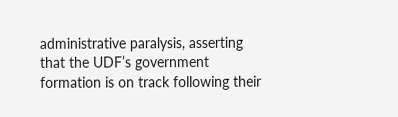administrative paralysis, asserting that the UDF’s government formation is on track following their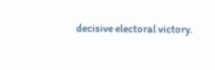decisive electoral victory.